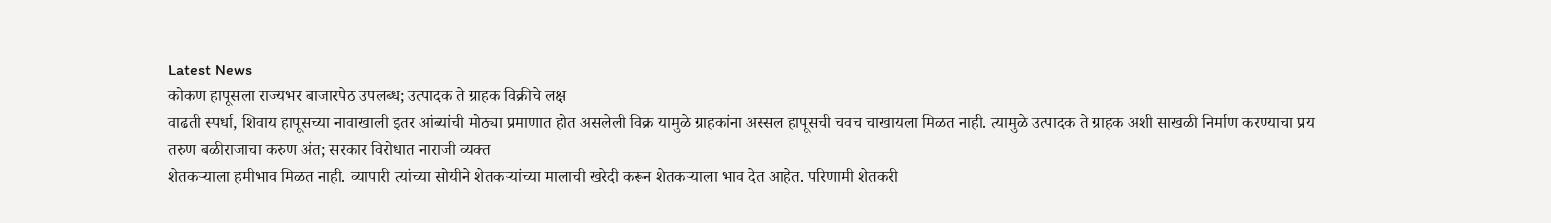Latest News
कोकण हापूसला राज्यभर बाजारपेठ उपलब्ध; उत्पादक ते ग्राहक विक्रीचे लक्ष
वाढती स्पर्धा, शिवाय हापूसच्या नावाखाली इतर आंब्यांची मोठ्या प्रमाणात होत असलेली विक्र यामुळे ग्राहकांना अस्सल हापूसची चवच चाखायला मिळत नाही. त्यामुळे उत्पादक ते ग्राहक अशी साखळी निर्माण करण्याचा प्रय
तरुण बळीराजाचा करुण अंत; सरकार विरोधात नाराजी व्यक्त
शेतकऱ्याला हमीभाव मिळत नाही. व्यापारी त्यांच्या सोयीने शेतकऱ्यांच्या मालाची खरेदी करून शेतकऱ्याला भाव देत आहेत. परिणामी शेतकरी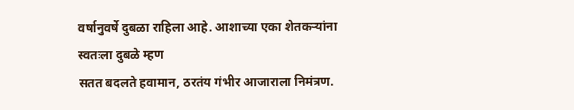वर्षानुवर्षे दुबळा राहिला आहे. आशाच्या एका शेतकऱ्यांना स्वतःला दुबळे म्हण
सतत बदलते हवामान, ठरतंय गंभीर आजाराला निमंत्रण.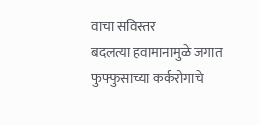वाचा सविस्तर
बदलत्या हवामानामुळे जगात फुफ्फुसाच्या कर्करोगाचे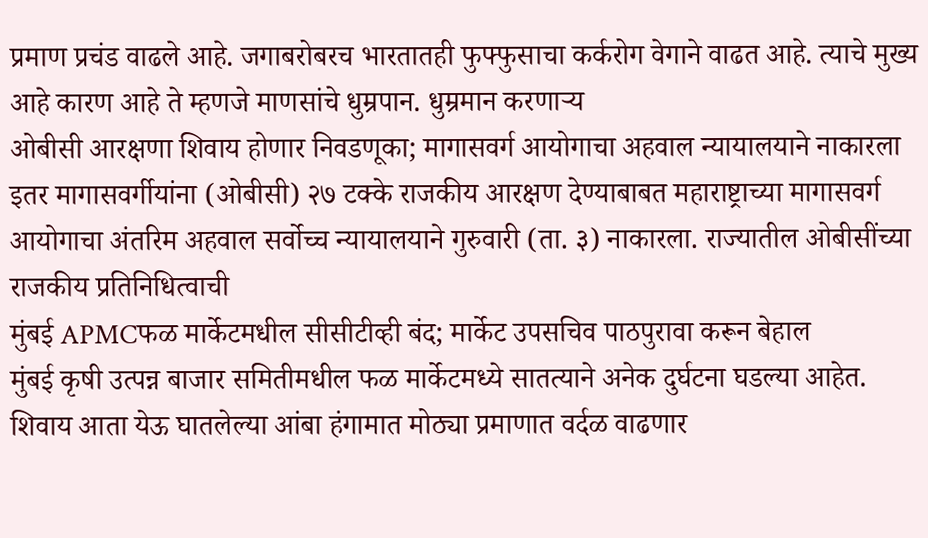प्रमाण प्रचंड वाढले आहे. जगाबरोबरच भारतातही फुफ्फुसाचा कर्करोग वेगाने वाढत आहे. त्याचे मुख्य आहे कारण आहे ते म्हणजे माणसांचे धुम्रपान. धुम्रमान करणाऱ्य
ओबीसी आरक्षणा शिवाय होणार निवडणूका; मागासवर्ग आयोगाचा अहवाल न्यायालयाने नाकारला
इतर मागासवर्गीयांना (ओबीसी) २७ टक्के राजकीय आरक्षण देण्याबाबत महाराष्ट्राच्या मागासवर्ग आयोगाचा अंतरिम अहवाल सर्वोच्च न्यायालयाने गुरुवारी (ता. ३) नाकारला. राज्यातील ओबीसींच्या राजकीय प्रतिनिधित्वाची
मुंबई APMCफळ मार्केटमधील सीसीटीव्ही बंद; मार्केट उपसचिव पाठपुरावा करून बेहाल
मुंबई कृषी उत्पन्न बाजार समितीमधील फळ मार्केटमध्ये सातत्याने अनेक दुर्घटना घडल्या आहेत. शिवाय आता येऊ घातलेल्या आंबा हंगामात मोठ्या प्रमाणात वर्दळ वाढणार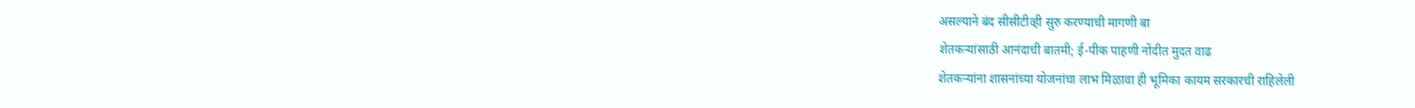असल्याने बंद सीसीटीव्ही सुरु करण्याची मागणी बा
शेतकऱ्यांसाठी आनंदाची बातमी; ई-पीक पाहणी नोंदीत मुदत वाढ
शेतकऱ्यांना शासनांच्या योजनांचा लाभ मिळावा ही भूमिका कायम सरकारची राहिलेली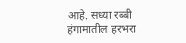आहे. सध्या रब्बी हंगामातील हरभरा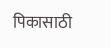पिकासाठी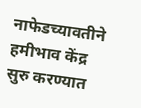नाफेडच्यावतीने हमीभाव केंद्र सुरु करण्यात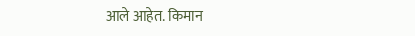आले आहेत. किमान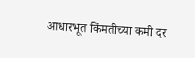आधारभूत किंमतीच्या कमी दर